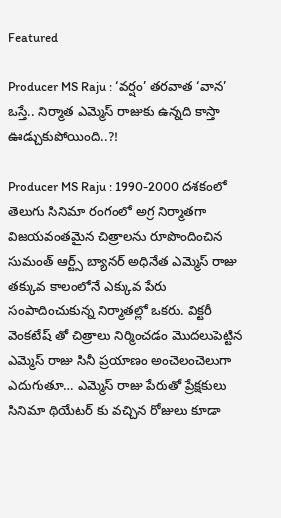Featured

Producer MS Raju : ‘వర్షం’ తరవాత ‘వాన’ ఒస్తే.. నిర్మాత ఎమ్మెస్ రాజుకు ఉన్నది కాస్తా ఊడ్చుకుపోయింది..?!

Producer MS Raju : 1990-2000 దశకంలో తెలుగు సినిమా రంగంలో అగ్ర నిర్మాతగా విజయవంతమైన చిత్రాలను రూపొందించిన సుమంత్ ఆర్ట్స్ బ్యానర్ అధినేత ఎమ్మెస్ రాజు తక్కువ కాలంలోనే ఎక్కువ పేరు సంపాదించుకున్న నిర్మాతల్లో ఒకరు. విక్టరీ వెంకటేష్ తో చిత్రాలు నిర్మించడం మొదలుపెట్టిన ఎమ్మెస్ రాజు సినీ ప్రయాణం అంచెలంచెలుగా ఎదుగుతూ… ఎమ్మెస్ రాజు పేరుతో ప్రేక్షకులు సినిమా థియేటర్ కు వచ్చిన రోజులు కూడా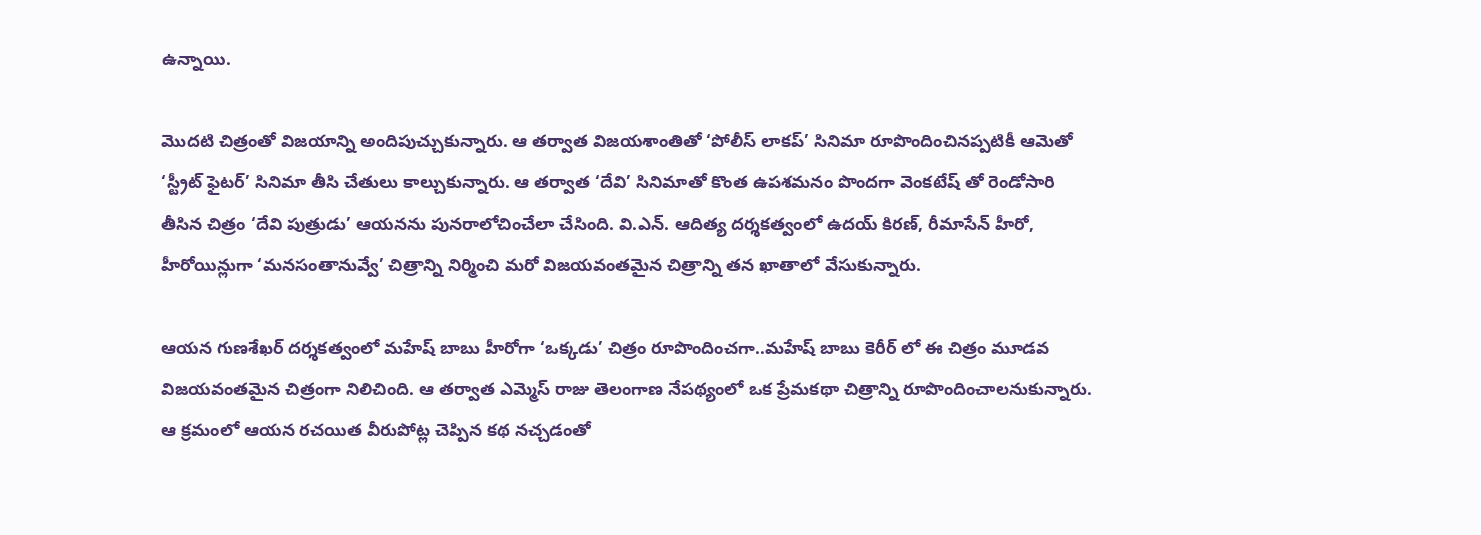ఉన్నాయి.

మొదటి చిత్రంతో విజయాన్ని అందిపుచ్చుకున్నారు. ఆ తర్వాత విజయశాంతితో ‘పోలీస్ లాకప్’ సినిమా రూపొందించినప్పటికీ ఆమెతో ‘స్ట్రీట్ ఫైటర్’ సినిమా తీసి చేతులు కాల్చుకున్నారు. ఆ తర్వాత ‘దేవి’ సినిమాతో కొంత ఉపశమనం పొందగా వెంకటేష్ తో రెండోసారి తీసిన చిత్రం ‘దేవి పుత్రుడు’ ఆయనను పునరాలోచించేలా చేసింది. వి.ఎన్. ఆదిత్య దర్శకత్వంలో ఉదయ్ కిరణ్, రీమాసేన్ హీరో, హీరోయిన్లుగా ‘మనసంతానువ్వే’ చిత్రాన్ని‌ నిర్మించి మరో విజయవంతమైన చిత్రాన్ని తన ఖాతాలో వేసుకున్నారు.

ఆయన గుణశేఖర్ దర్శకత్వంలో మహేష్ బాబు హీరోగా ‘ఒక్కడు’ చిత్రం రూపొందించగా..మహేష్ బాబు కెరీర్ లో ఈ చిత్రం మూడవ విజయవంతమైన చిత్రంగా నిలిచింది. ఆ తర్వాత ఎమ్మెస్ రాజు తెలంగాణ నేపథ్యంలో ఒక ప్రేమకథా చిత్రాన్ని రూపొందించాలనుకున్నారు. ఆ క్రమంలో ఆయన రచయిత వీరుపోట్ల చెప్పిన కథ నచ్చడంతో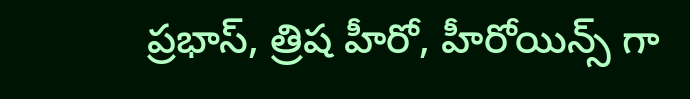ప్రభాస్, త్రిష హీరో, హీరోయిన్స్ గా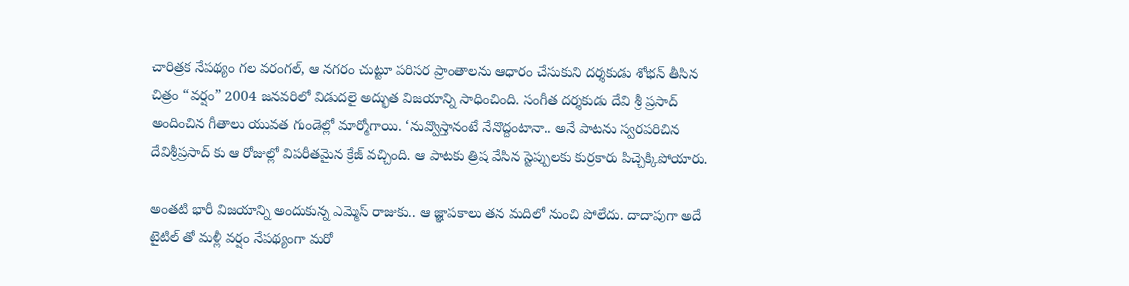చారిత్రక నేపథ్యం గల వరంగల్, ఆ నగరం చుట్టూ పరిసర ప్రాంతాలను ఆధారం చేసుకుని దర్శకుడు శోభన్ తీసిన చిత్రం “వర్షం” 2004 జనవరిలో విడుదలై అద్భుత విజయాన్ని సాధించింది. సంగీత దర్శకుడు దేవి శ్రీ ప్రసాద్ అందించిన గీతాలు యువత గుండెల్లో మార్మోగాయి. ‘నువ్వొస్తానంటే నేనొద్దంటానా.. అనే పాటను స్వరపరిచిన దేవిశ్రీప్రసాద్ కు ఆ రోజుల్లో విపరీతమైన క్రేజ్ వచ్చింది. ఆ పాటకు త్రిష వేసిన స్టెప్పులకు కుర్రకారు పిచ్చెక్కిపోయారు.

అంతటి భారీ విజయాన్ని అందుకున్న ఎమ్మెస్ రాజుకు.. ఆ జ్ఞాపకాలు తన మదిలో నుంచి పోలేదు. దాదాపుగా అదే టైటిల్ తో మళ్లీ వర్షం నేపథ్యంగా మరో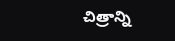చిత్రాన్ని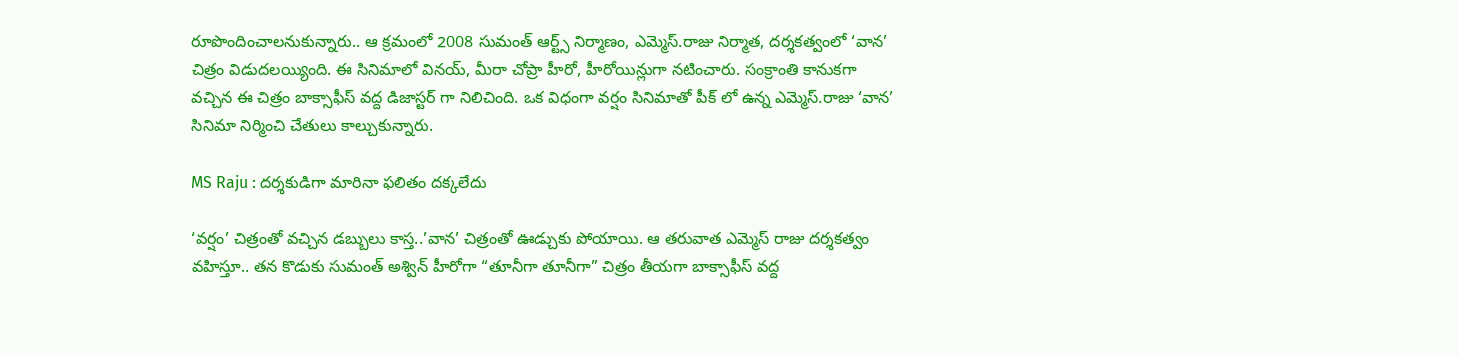రూపొందించాలనుకున్నారు.. ఆ క్రమంలో 2008 సుమంత్ ఆర్ట్స్ నిర్మాణం, ఎమ్మెస్.రాజు నిర్మాత, దర్శకత్వంలో ‘వాన’ చిత్రం విడుదలయ్యింది. ఈ సినిమాలో వినయ్, మీరా చోప్రా హీరో, హీరోయిన్లుగా నటించారు. సంక్రాంతి కానుకగా వచ్చిన ఈ చిత్రం బాక్సాఫీస్ వద్ద డిజాస్టర్ గా నిలిచింది. ఒక విధంగా వర్షం సినిమాతో పీక్ లో ఉన్న ఎమ్మెస్.రాజు ‘వాన’ సినిమా‌ నిర్మించి చేతులు కాల్చుకున్నారు.

MS Raju : దర్శకుడిగా మారినా ఫలితం దక్కలేదు

‘వర్షం’ చిత్రంతో వచ్చిన డబ్బులు కాస్త..’వాన’ చిత్రంతో ఊడ్చుకు పోయాయి. ఆ తరువాత ఎమ్మెస్ రాజు దర్శకత్వం వహిస్తూ.. తన కొడుకు సుమంత్ అశ్విన్ హీరోగా “తూనీగా తూనీగా” చిత్రం తీయగా బాక్సాఫీస్ వద్ద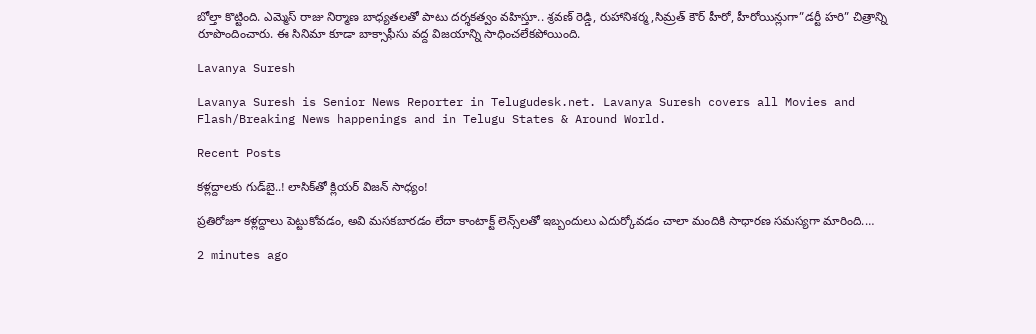బోల్తా కొట్టింది. ఎమ్మెస్ రాజు నిర్మాణ బాధ్యతలతో పాటు దర్శకత్వం వహిస్తూ.. శ్రవణ్ రెడ్డి, రుహానిశర్మ,సిమ్రత్ కౌర్ హీరో, హీరోయిన్లుగా”డర్టీ హరి” చిత్రాన్ని రూపొందించారు. ఈ సినిమా కూడా బాక్సాఫీసు వద్ద విజయాన్ని సాధించలేకపోయింది.

Lavanya Suresh

Lavanya Suresh is Senior News Reporter in Telugudesk.net. Lavanya Suresh covers all Movies and Flash/Breaking News happenings and in Telugu States & Around World.

Recent Posts

కళ్లద్దాలకు గుడ్‌బై..! లాసిక్‌తో క్లియర్ విజన్ సాధ్యం!

ప్రతిరోజూ కళ్లద్దాలు పెట్టుకోవడం, అవి మసకబారడం లేదా కాంటాక్ట్ లెన్స్‌లతో ఇబ్బందులు ఎదుర్కోవడం చాలా మందికి సాధారణ సమస్యగా మారింది.…

2 minutes ago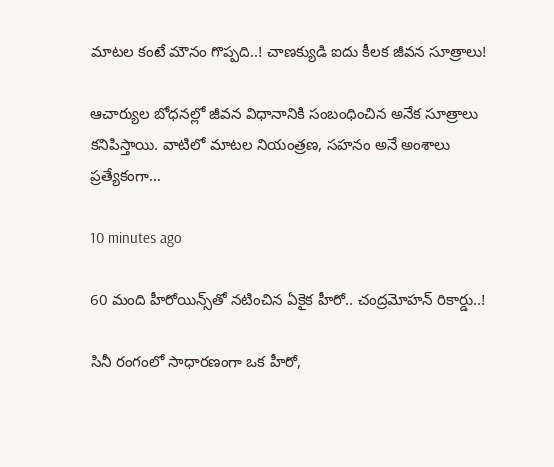మాటల కంటే మౌనం గొప్పది..! చాణక్యుడి ఐదు కీలక జీవన సూత్రాలు!

ఆచార్యుల బోధనల్లో జీవన విధానానికి సంబంధించిన అనేక సూత్రాలు కనిపిస్తాయి. వాటిలో మాటల నియంత్రణ, సహనం అనే అంశాలు ప్రత్యేకంగా…

10 minutes ago

60 మంది హీరోయిన్స్‌తో నటించిన ఏకైక హీరో.. చంద్రమోహన్ రికార్డు..!

సినీ రంగంలో సాధారణంగా ఒక హీరో,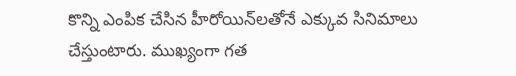కొన్ని ఎంపిక చేసిన హీరోయిన్‌లతోనే ఎక్కువ సినిమాలు చేస్తుంటారు. ముఖ్యంగా గత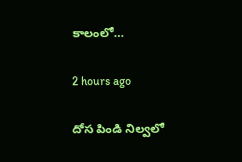కాలంలో…

2 hours ago

దోస పిండి నిల్వలో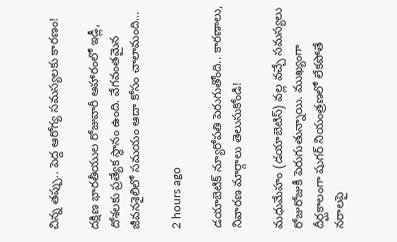చిన్న తప్పు.. పెద్ద ఆరోగ్య సమస్యలకు కారణం!

దక్షిణ భారతీయుల రోజువారీ ఆహారంలో ఇడ్లీ, దోశలకు ప్రత్యేక స్థానం ఉంది. వేగవంతమైన జీవనశైలిలో సమయం ఆదా కోసం చాలామంది…

2 hours ago

డయాబెటిక్ న్యూరోపతి పెరుగుతోంది.. కారణాలు, నివారణ మార్గాలు తెలుసుకోండి!

మధుమేహం (డయాబెటిస్) వల్ల వచ్చే సమస్యలు రోజురోజుకీ పెరుగుతున్నాయి. ముఖ్యంగా దీర్ఘకాలంగా షుగర్ నియంత్రణలో లేకపోతే నరాలపై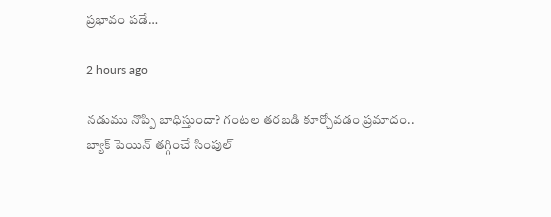ప్రభావం పడే…

2 hours ago

నడుము నొప్పి బాధిస్తుందా? గంటల తరబడి కూర్చోవడం ప్రమాదం.. బ్యాక్ పెయిన్ తగ్గించే సింపుల్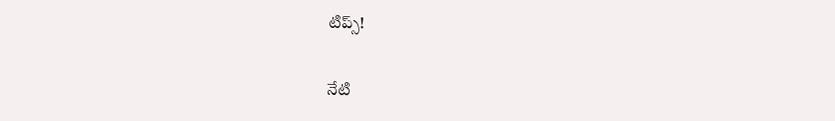టిప్స్!

నేటి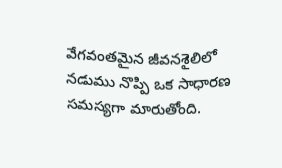వేగవంతమైన జీవనశైలిలో నడుము నొప్పి ఒక సాధారణ సమస్యగా మారుతోంది.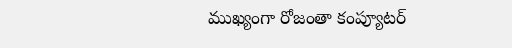ముఖ్యంగా రోజంతా కంప్యూటర్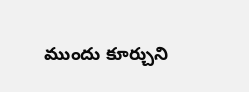ముందు కూర్చుని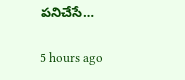పనిచేసే…

5 hours ago